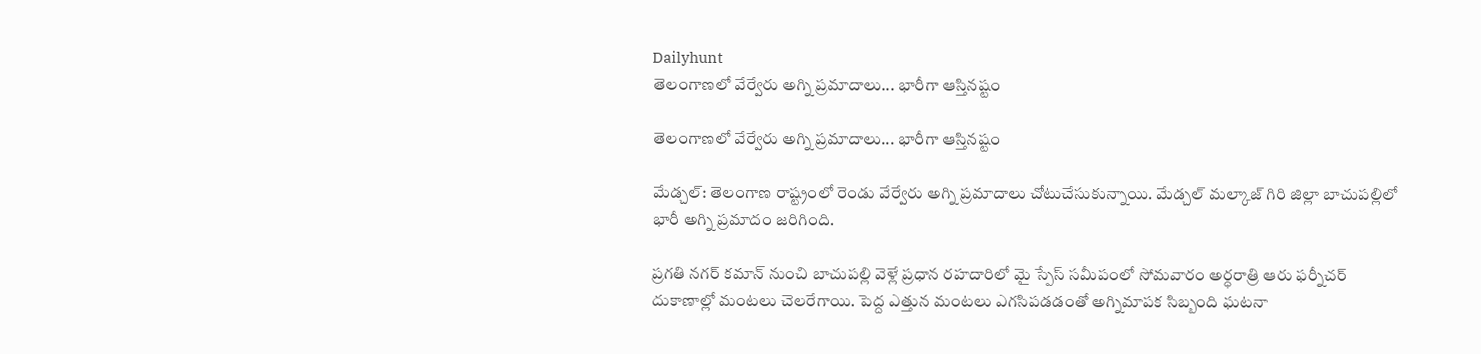Dailyhunt
తెలంగాణలో వేర్వేరు అగ్ని ప్రమాదాలు... భారీగా ఆస్తినష్టం

తెలంగాణలో వేర్వేరు అగ్ని ప్రమాదాలు... భారీగా ఆస్తినష్టం

మేడ్చల్: తెలంగాణ రాష్ట్రంలో రెండు వేర్వేరు అగ్ని ప్రమాదాలు చోటుచేసుకున్నాయి. మేడ్చల్ మల్కాజ్ గిరి జిల్లా బాచుపల్లిలో భారీ అగ్ని ప్రమాదం జరిగింది.

ప్రగతి నగర్ కమాన్ నుంచి బాచుపల్లి వెళ్లే ప్రధాన రహదారిలో మై స్పేస్ సమీపంలో సోమవారం అర్ధరాత్రి ఆరు ఫర్నీచర్ దుకాణాల్లో మంటలు చెలరేగాయి. పెద్ద ఎత్తున మంటలు ఎగసిపడడంతో అగ్నిమాపక సిబ్బంది ఘటనా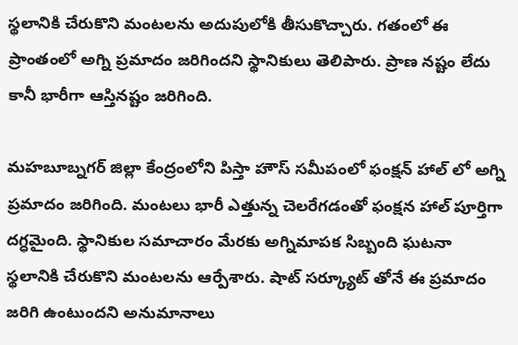స్థలానికి చేరుకొని మంటలను అదుపులోకి తీసుకొచ్చారు. గతంలో ఈ ప్రాంతంలో అగ్ని ప్రమాదం జరిగిందని స్థానికులు తెలిపారు. ప్రాణ నష్టం లేదు కానీ భారీగా ఆస్తినష్టం జరిగింది.

మహబూబ్నగర్ జిల్లా కేంద్రంలోని పిస్తా హౌస్ సమీపంలో ఫంక్షన్ హాల్ లో అగ్ని ప్రమాదం జరిగింది. మంటలు భారీ ఎత్తున్న చెలరేగడంతో ఫంక్షన హాల్ పూర్తిగా దగ్ధమైంది. స్థానికుల సమాచారం మేరకు అగ్నిమాపక సిబ్బంది ఘటనా స్థలానికి చేరుకొని మంటలను ఆర్పేశారు. షాట్ సర్క్యూట్ తోనే ఈ ప్రమాదం జరిగి ఉంటుందని అనుమానాలు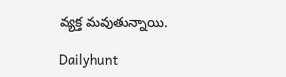వ్యక్త మవుతున్నాయి.

Dailyhunt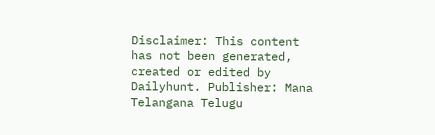Disclaimer: This content has not been generated, created or edited by Dailyhunt. Publisher: Mana Telangana Telugu